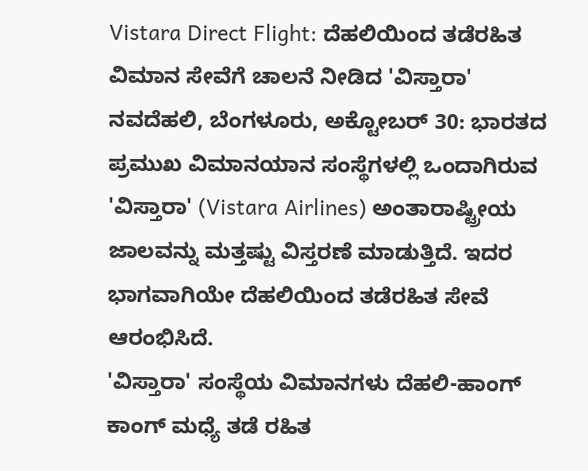Vistara Direct Flight: ದೆಹಲಿಯಿಂದ ತಡೆರಹಿತ ವಿಮಾನ ಸೇವೆಗೆ ಚಾಲನೆ ನೀಡಿದ 'ವಿಸ್ತಾರಾ'
ನವದೆಹಲಿ, ಬೆಂಗಳೂರು, ಅಕ್ಟೋಬರ್ 30: ಭಾರತದ ಪ್ರಮುಖ ವಿಮಾನಯಾನ ಸಂಸ್ಥೆಗಳಲ್ಲಿ ಒಂದಾಗಿರುವ 'ವಿಸ್ತಾರಾ' (Vistara Airlines) ಅಂತಾರಾಷ್ಟ್ರೀಯ ಜಾಲವನ್ನು ಮತ್ತಷ್ಟು ವಿಸ್ತರಣೆ ಮಾಡುತ್ತಿದೆ. ಇದರ ಭಾಗವಾಗಿಯೇ ದೆಹಲಿಯಿಂದ ತಡೆರಹಿತ ಸೇವೆ ಆರಂಭಿಸಿದೆ.
'ವಿಸ್ತಾರಾ' ಸಂಸ್ಥೆಯ ವಿಮಾನಗಳು ದೆಹಲಿ-ಹಾಂಗ್ ಕಾಂಗ್ ಮಧ್ಯೆ ತಡೆ ರಹಿತ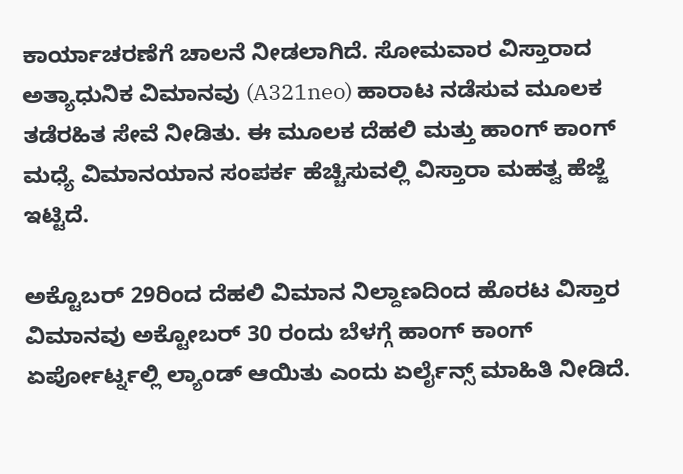ಕಾರ್ಯಾಚರಣೆಗೆ ಚಾಲನೆ ನೀಡಲಾಗಿದೆ. ಸೋಮವಾರ ವಿಸ್ತಾರಾದ ಅತ್ಯಾಧುನಿಕ ವಿಮಾನವು (A321neo) ಹಾರಾಟ ನಡೆಸುವ ಮೂಲಕ ತಡೆರಹಿತ ಸೇವೆ ನೀಡಿತು. ಈ ಮೂಲಕ ದೆಹಲಿ ಮತ್ತು ಹಾಂಗ್ ಕಾಂಗ್ ಮಧ್ಯೆ ವಿಮಾನಯಾನ ಸಂಪರ್ಕ ಹೆಚ್ಚಿಸುವಲ್ಲಿ ವಿಸ್ತಾರಾ ಮಹತ್ವ ಹೆಜ್ಜೆ ಇಟ್ಟಿದೆ.

ಅಕ್ಟೊಬರ್ 29ರಿಂದ ದೆಹಲಿ ವಿಮಾನ ನಿಲ್ದಾಣದಿಂದ ಹೊರಟ ವಿಸ್ತಾರ ವಿಮಾನವು ಅಕ್ಟೋಬರ್ 30 ರಂದು ಬೆಳಗ್ಗೆ ಹಾಂಗ್ ಕಾಂಗ್ ಏರ್ಪೋರ್ಟ್ನಲ್ಲಿ ಲ್ಯಾಂಡ್ ಆಯಿತು ಎಂದು ಏರ್ಲೈನ್ಸ್ ಮಾಹಿತಿ ನೀಡಿದೆ.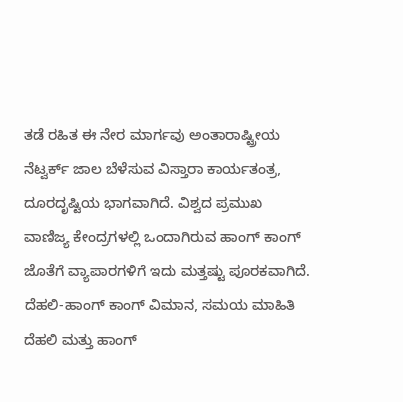ತಡೆ ರಹಿತ ಈ ನೇರ ಮಾರ್ಗವು ಅಂತಾರಾಷ್ಟ್ರೀಯ ನೆಟ್ವರ್ಕ್ ಜಾಲ ಬೆಳೆಸುವ ವಿಸ್ತಾರಾ ಕಾರ್ಯತಂತ್ರ, ದೂರದೃಷ್ಟಿಯ ಭಾಗವಾಗಿದೆ. ವಿಶ್ವದ ಪ್ರಮುಖ ವಾಣಿಜ್ಯ ಕೇಂದ್ರಗಳಲ್ಲಿ ಒಂದಾಗಿರುವ ಹಾಂಗ್ ಕಾಂಗ್ ಜೊತೆಗೆ ವ್ಯಾಪಾರಗಳಿಗೆ ಇದು ಮತ್ತಷ್ಟು ಪೂರಕವಾಗಿದೆ.
ದೆಹಲಿ-ಹಾಂಗ್ ಕಾಂಗ್ ವಿಮಾನ, ಸಮಯ ಮಾಹಿತಿ
ದೆಹಲಿ ಮತ್ತು ಹಾಂಗ್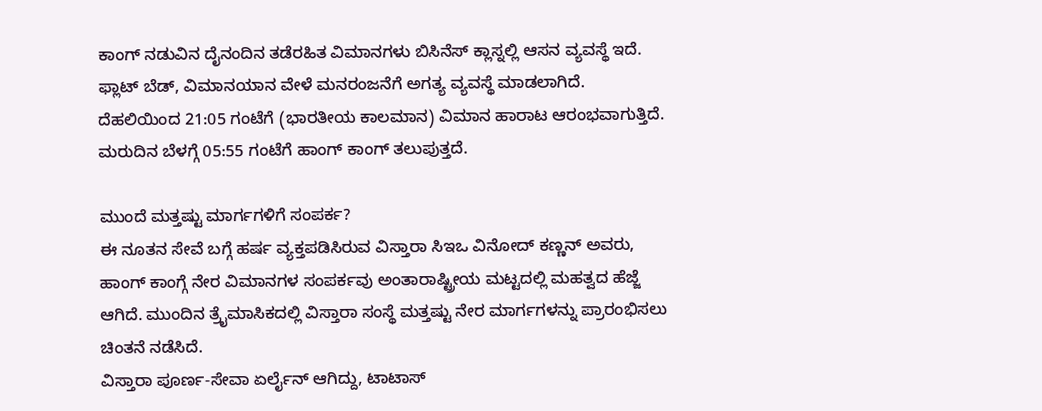ಕಾಂಗ್ ನಡುವಿನ ದೈನಂದಿನ ತಡೆರಹಿತ ವಿಮಾನಗಳು ಬಿಸಿನೆಸ್ ಕ್ಲಾಸ್ನಲ್ಲಿ ಆಸನ ವ್ಯವಸ್ಥೆ ಇದೆ. ಫ್ಲಾಟ್ ಬೆಡ್, ವಿಮಾನಯಾನ ವೇಳೆ ಮನರಂಜನೆಗೆ ಅಗತ್ಯ ವ್ಯವಸ್ಥೆ ಮಾಡಲಾಗಿದೆ. ದೆಹಲಿಯಿಂದ 21:05 ಗಂಟೆಗೆ (ಭಾರತೀಯ ಕಾಲಮಾನ) ವಿಮಾನ ಹಾರಾಟ ಆರಂಭವಾಗುತ್ತಿದೆ. ಮರುದಿನ ಬೆಳಗ್ಗೆ 05:55 ಗಂಟೆಗೆ ಹಾಂಗ್ ಕಾಂಗ್ ತಲುಪುತ್ತದೆ.

ಮುಂದೆ ಮತ್ತಷ್ಟು ಮಾರ್ಗಗಳಿಗೆ ಸಂಪರ್ಕ?
ಈ ನೂತನ ಸೇವೆ ಬಗ್ಗೆ ಹರ್ಷ ವ್ಯಕ್ತಪಡಿಸಿರುವ ವಿಸ್ತಾರಾ ಸಿಇಒ ವಿನೋದ್ ಕಣ್ಣನ್ ಅವರು, ಹಾಂಗ್ ಕಾಂಗ್ಗೆ ನೇರ ವಿಮಾನಗಳ ಸಂಪರ್ಕವು ಅಂತಾರಾಷ್ಟ್ರೀಯ ಮಟ್ಟದಲ್ಲಿ ಮಹತ್ವದ ಹೆಜ್ಜೆ ಆಗಿದೆ. ಮುಂದಿನ ತ್ರೈಮಾಸಿಕದಲ್ಲಿ ವಿಸ್ತಾರಾ ಸಂಸ್ಥೆ ಮತ್ತಷ್ಟು ನೇರ ಮಾರ್ಗಗಳನ್ನು ಪ್ರಾರಂಭಿಸಲು ಚಿಂತನೆ ನಡೆಸಿದೆ.
ವಿಸ್ತಾರಾ ಪೂರ್ಣ-ಸೇವಾ ಏರ್ಲೈನ್ ಆಗಿದ್ದು, ಟಾಟಾಸ್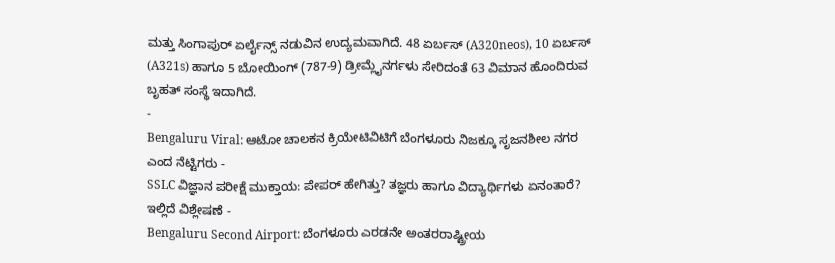ಮತ್ತು ಸಿಂಗಾಪುರ್ ಏರ್ಲೈನ್ಸ್ ನಡುವಿನ ಉದ್ಯಮವಾಗಿದೆ. 48 ಏರ್ಬಸ್ (A320neos), 10 ಏರ್ಬಸ್ (A321s) ಹಾಗೂ 5 ಬೋಯಿಂಗ್ (787-9) ಡ್ರೀಮ್ಲೈನರ್ಗಳು ಸೇರಿದಂತೆ 63 ವಿಮಾನ ಹೊಂದಿರುವ ಬೃಹತ್ ಸಂಸ್ಥೆ ಇದಾಗಿದೆ.
-
Bengaluru Viral: ಆಟೋ ಚಾಲಕನ ಕ್ರಿಯೇಟಿವಿಟಿಗೆ ಬೆಂಗಳೂರು ನಿಜಕ್ಕೂ ಸೃಜನಶೀಲ ನಗರ ಎಂದ ನೆಟ್ಟಿಗರು -
SSLC ವಿಜ್ಞಾನ ಪರೀಕ್ಷೆ ಮುಕ್ತಾಯ: ಪೇಪರ್ ಹೇಗಿತ್ತು? ತಜ್ಞರು ಹಾಗೂ ವಿದ್ಯಾರ್ಥಿಗಳು ಏನಂತಾರೆ? ಇಲ್ಲಿದೆ ವಿಶ್ಲೇಷಣೆ -
Bengaluru Second Airport: ಬೆಂಗಳೂರು ಎರಡನೇ ಅಂತರರಾಷ್ಟ್ರೀಯ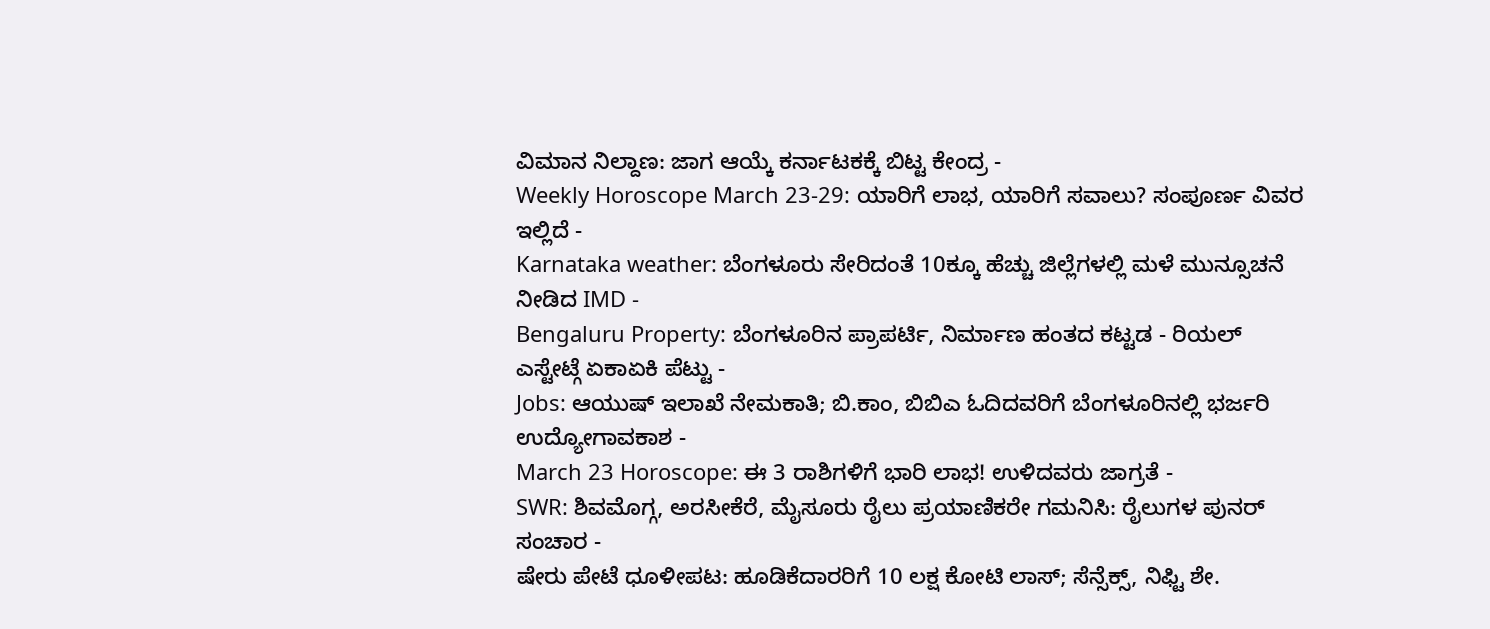ವಿಮಾನ ನಿಲ್ದಾಣ: ಜಾಗ ಆಯ್ಕೆ ಕರ್ನಾಟಕಕ್ಕೆ ಬಿಟ್ಟ ಕೇಂದ್ರ -
Weekly Horoscope March 23-29: ಯಾರಿಗೆ ಲಾಭ, ಯಾರಿಗೆ ಸವಾಲು? ಸಂಪೂರ್ಣ ವಿವರ ಇಲ್ಲಿದೆ -
Karnataka weather: ಬೆಂಗಳೂರು ಸೇರಿದಂತೆ 10ಕ್ಕೂ ಹೆಚ್ಚು ಜಿಲ್ಲೆಗಳಲ್ಲಿ ಮಳೆ ಮುನ್ಸೂಚನೆ ನೀಡಿದ IMD -
Bengaluru Property: ಬೆಂಗಳೂರಿನ ಪ್ರಾಪರ್ಟಿ, ನಿರ್ಮಾಣ ಹಂತದ ಕಟ್ಟಡ - ರಿಯಲ್ ಎಸ್ಟೇಟ್ಗೆ ಏಕಾಏಕಿ ಪೆಟ್ಟು -
Jobs: ಆಯುಷ್ ಇಲಾಖೆ ನೇಮಕಾತಿ; ಬಿ.ಕಾಂ, ಬಿಬಿಎ ಓದಿದವರಿಗೆ ಬೆಂಗಳೂರಿನಲ್ಲಿ ಭರ್ಜರಿ ಉದ್ಯೋಗಾವಕಾಶ -
March 23 Horoscope: ಈ 3 ರಾಶಿಗಳಿಗೆ ಭಾರಿ ಲಾಭ! ಉಳಿದವರು ಜಾಗ್ರತೆ -
SWR: ಶಿವಮೊಗ್ಗ, ಅರಸೀಕೆರೆ, ಮೈಸೂರು ರೈಲು ಪ್ರಯಾಣಿಕರೇ ಗಮನಿಸಿ: ರೈಲುಗಳ ಪುನರ್ ಸಂಚಾರ -
ಷೇರು ಪೇಟೆ ಧೂಳೀಪಟ: ಹೂಡಿಕೆದಾರರಿಗೆ 10 ಲಕ್ಷ ಕೋಟಿ ಲಾಸ್; ಸೆನ್ಸೆಕ್ಸ್, ನಿಫ್ಟಿ ಶೇ.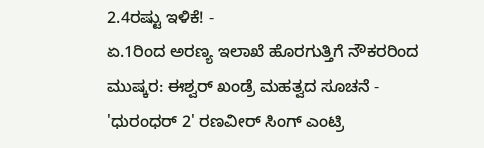2.4ರಷ್ಟು ಇಳಿಕೆ! -
ಏ.1ರಿಂದ ಅರಣ್ಯ ಇಲಾಖೆ ಹೊರಗುತ್ತಿಗೆ ನೌಕರರಿಂದ ಮುಷ್ಕರ: ಈಶ್ವರ್ ಖಂಡ್ರೆ ಮಹತ್ವದ ಸೂಚನೆ -
'ಧುರಂಧರ್ 2' ರಣವೀರ್ ಸಿಂಗ್ ಎಂಟ್ರಿ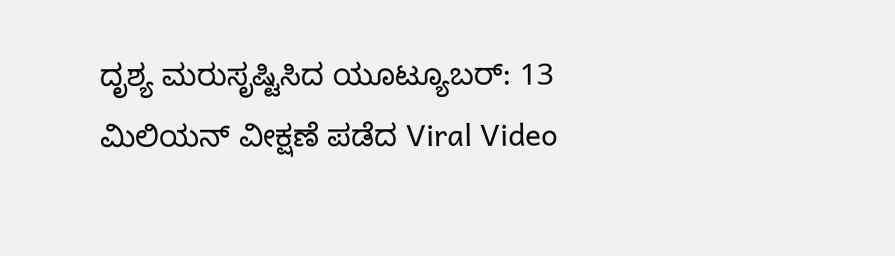ದೃಶ್ಯ ಮರುಸೃಷ್ಟಿಸಿದ ಯೂಟ್ಯೂಬರ್: 13 ಮಿಲಿಯನ್ ವೀಕ್ಷಣೆ ಪಡೆದ Viral Video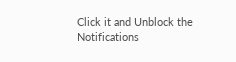Click it and Unblock the Notifications